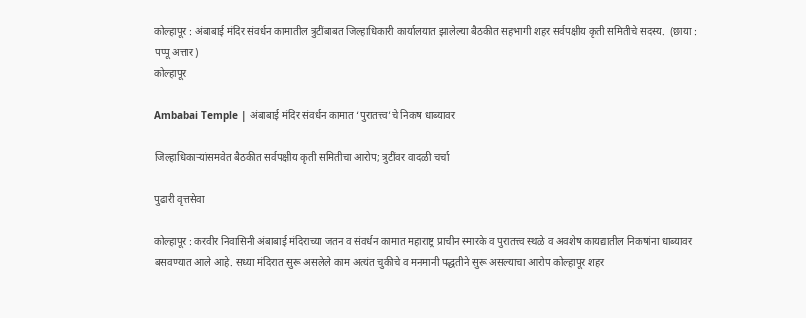कोल्हापूर : अंबाबाई मंदिर संवर्धन कामातील त्रुटींबाबत जिल्हाधिकारी कार्यालयात झालेल्या बैठकीत सहभागी शहर सर्वपक्षीय कृती समितीचे सदस्य.  (छाया : पप्पू अत्तार)
कोल्हापूर

Ambabai Temple | अंबाबाई मंदिर संवर्धन कामात ‘पुरातत्त्व’चे निकष धाब्यावर

जिल्हाधिकाऱ्यांसमवेत बैठकीत सर्वपक्षीय कृती समितीचा आरोप; त्रुटींवर वादळी चर्चा

पुढारी वृत्तसेवा

कोल्हापूर : करवीर निवासिनी अंबाबाई मंदिराच्या जतन व संवर्धन कामात महाराष्ट्र प्राचीन स्मारके व पुरातत्त्व स्थळे व अवशेष कायद्यातील निकषांना धाब्यावर बसवण्यात आले आहे. सध्या मंदिरात सुरू असलेले काम अत्यंत चुकीचे व मनमानी पद्धतीने सुरू असल्याचा आरोप कोल्हापूर शहर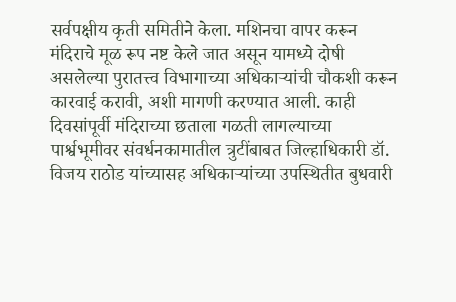सर्वपक्षीय कृती समितीने केला. मशिनचा वापर करून मंदिराचे मूळ रूप नष्ट केले जात असून यामध्ये दोषी असलेल्या पुरातत्त्व विभागाच्या अधिकाऱ्यांची चौकशी करून कारवाई करावी, अशी मागणी करण्यात आली. काही दिवसांपूर्वी मंदिराच्या छताला गळती लागल्याच्या पार्श्वभूमीवर संवर्धनकामातील त्रुटींबाबत जिल्हाधिकारी डॉ. विजय राठोड यांच्यासह अधिकाऱ्यांच्या उपस्थितीत बुधवारी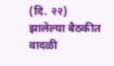(दि. २२) झालेल्या बैठकीत वादळी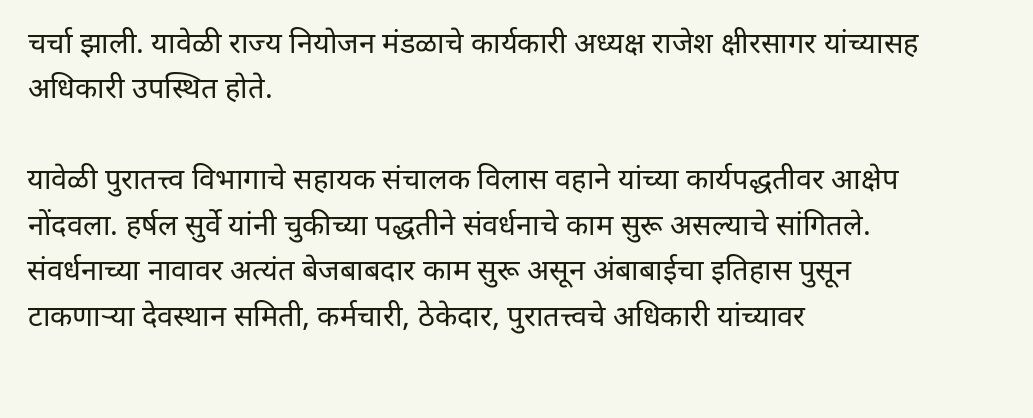चर्चा झाली. यावेळी राज्य नियोजन मंडळाचे कार्यकारी अध्यक्ष राजेश क्षीरसागर यांच्यासह अधिकारी उपस्थित होते.

यावेळी पुरातत्त्व विभागाचे सहायक संचालक विलास वहाने यांच्या कार्यपद्धतीवर आक्षेप नोंदवला. हर्षल सुर्वे यांनी चुकीच्या पद्धतीने संवर्धनाचे काम सुरू असल्याचे सांगितले. संवर्धनाच्या नावावर अत्यंत बेजबाबदार काम सुरू असून अंबाबाईचा इतिहास पुसून टाकणाऱ्या देवस्थान समिती, कर्मचारी, ठेकेदार, पुरातत्त्वचे अधिकारी यांच्यावर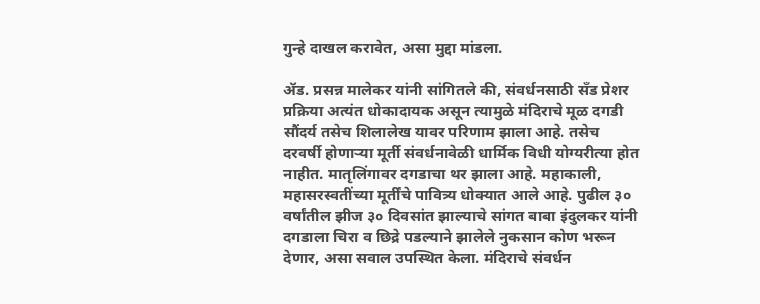गुन्हे दाखल करावेत, असा मुद्दा मांडला.

ॲड. प्रसन्न मालेकर यांनी सांगितले की, संवर्धनसाठी सँड प्रेशर प्रक्रिया अत्यंत धोकादायक असून त्यामुळे मंदिराचे मूळ दगडी सौंदर्य तसेच शिलालेख यावर परिणाम झाला आहे. तसेच दरवर्षी होणाऱ्या मूर्ती संवर्धनावेळी धार्मिक विधी योग्यरीत्या होत नाहीत. मातृलिंगावर दगडाचा थर झाला आहे. महाकाली, महासरस्वतींच्या मूर्तींचे पावित्र्य धोक्यात आले आहे. पुढील ३० वर्षांतील झीज ३० दिवसांत झाल्याचे सांगत बाबा इंदुलकर यांनी दगडाला चिरा व छिद्रे पडल्याने झालेले नुकसान कोण भरून देणार, असा सवाल उपस्थित केला. मंदिराचे संवर्धन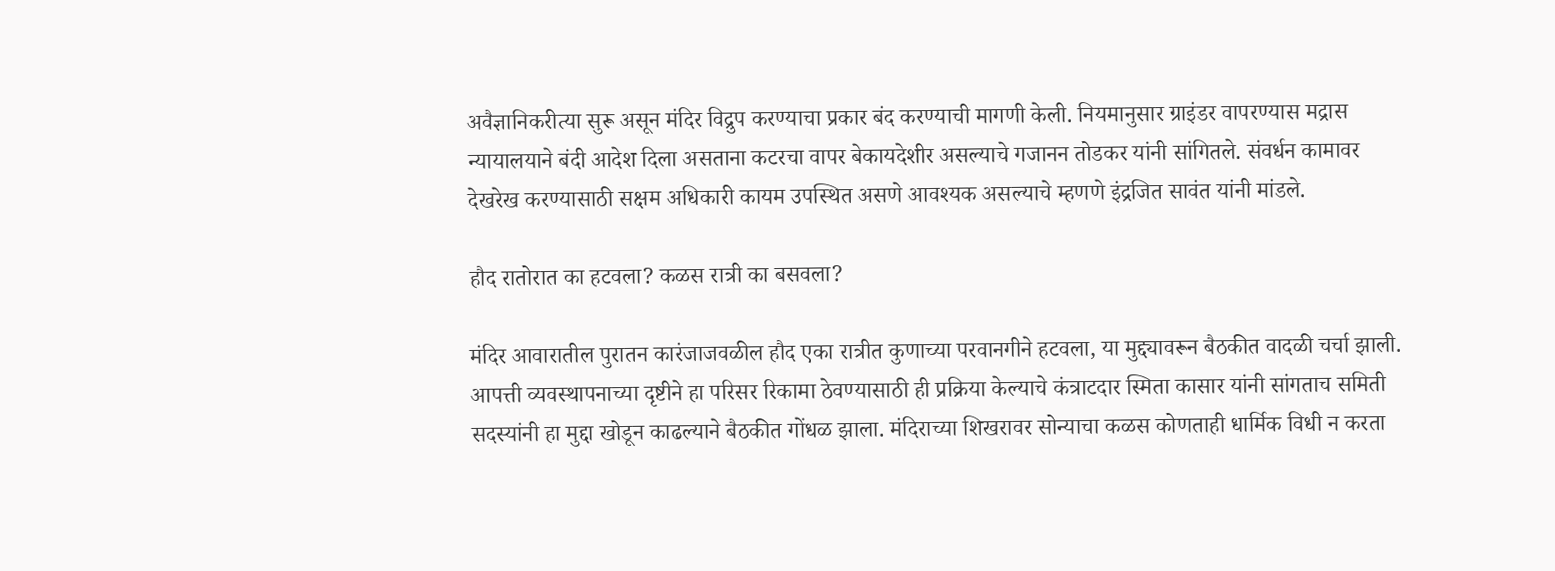अवैज्ञानिकरीत्या सुरू असून मंदिर विद्रुप करण्याचा प्रकार बंद करण्याची मागणी केली. नियमानुसार ग्राइंडर वापरण्यास मद्रास न्यायालयाने बंदी आदेश दिला असताना कटरचा वापर बेकायदेशीर असल्याचे गजानन तोडकर यांनी सांगितले. संवर्धन कामावर देखरेख करण्यासाठी सक्षम अधिकारी कायम उपस्थित असणे आवश्यक असल्याचे म्हणणे इंद्रजित सावंत यांनी मांडले.

हौद रातोरात का हटवला? कळस रात्री का बसवला?

मंदिर आवारातील पुरातन कारंजाजवळील हौद एका रात्रीत कुणाच्या परवानगीने हटवला, या मुद्द्यावरून बैठकीत वादळी चर्चा झाली. आपत्ती व्यवस्थापनाच्या दृष्टीने हा परिसर रिकामा ठेवण्यासाठी ही प्रक्रिया केल्याचे कंत्राटदार स्मिता कासार यांनी सांगताच समिती सदस्यांनी हा मुद्दा खोडून काढल्याने बैठकीत गोंधळ झाला. मंदिराच्या शिखरावर सोन्याचा कळस कोणताही धार्मिक विधी न करता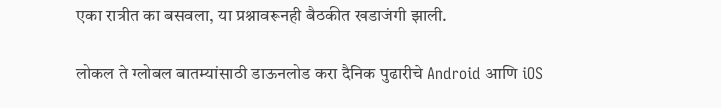एका रात्रीत का बसवला, या प्रश्नावरूनही बैठकीत खडाजंगी झाली.

लोकल ते ग्लोबल बातम्यांसाठी डाऊनलोड करा दैनिक पुढारीचे Android आणि iOS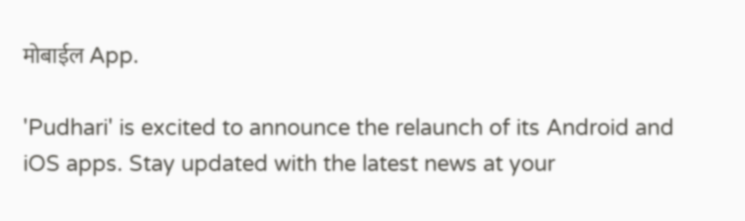मोबाईल App.

'Pudhari' is excited to announce the relaunch of its Android and iOS apps. Stay updated with the latest news at your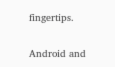fingertips.

Android and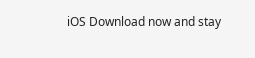iOS Download now and stay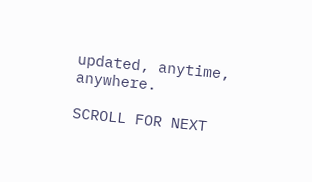updated, anytime, anywhere.

SCROLL FOR NEXT